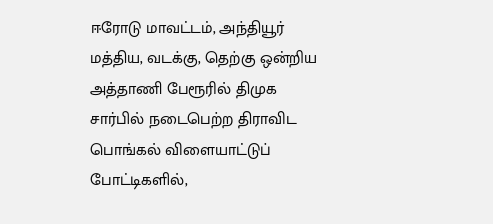ஈரோடு மாவட்டம், அந்தியூர் மத்திய, வடக்கு, தெற்கு ஒன்றிய அத்தாணி பேரூரில் திமுக சார்பில் நடைபெற்ற திராவிட பொங்கல் விளையாட்டுப் போட்டிகளில்,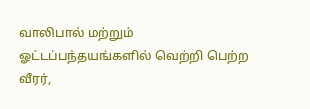வாலிபால் மற்றும் ஓட்டப்பந்தயங்களில் வெற்றி பெற்ற வீரர்,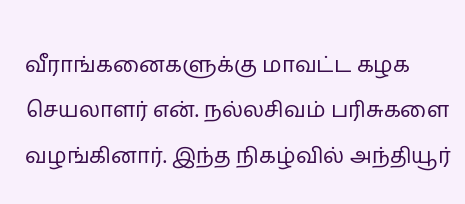வீராங்கனைகளுக்கு மாவட்ட கழக செயலாளர் என். நல்லசிவம் பரிசுகளை வழங்கினார். இந்த நிகழ்வில் அந்தியூர்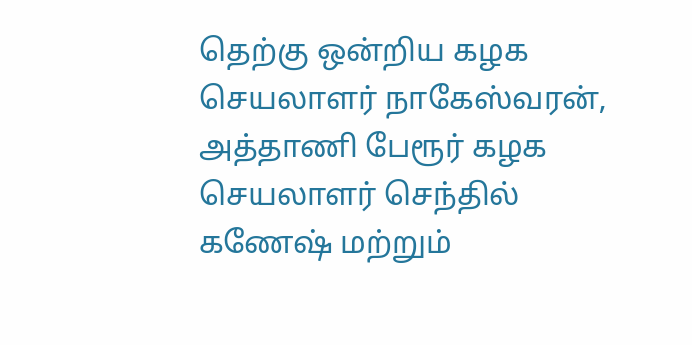தெற்கு ஒன்றிய கழக செயலாளர் நாகேஸ்வரன், அத்தாணி பேரூர் கழக செயலாளர் செந்தில் கணேஷ் மற்றும்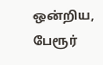ஒன்றிய, பேரூர்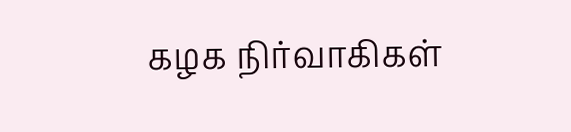கழக நிர்வாகிகள்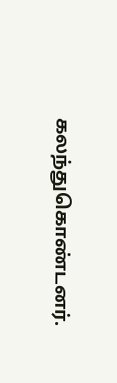கலந்துகொண்டனர்.